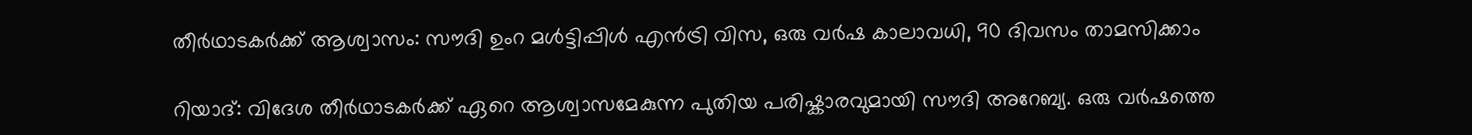തീർഥാടകർക്ക് ആശ്വാസം: സൗദി ഉംറ മൾട്ടിപ്പിൾ എൻട്രി വിസ, ഒരു വർഷ കാലാവധി, 90 ദിവസം താമസിക്കാം

റിയാദ്: വിദേശ തീർഥാടകർക്ക് ഏറെ ആശ്വാസമേകുന്ന പുതിയ പരിഷ്കാരവുമായി സൗദി അറേബ്യ. ഒരു വർഷത്തെ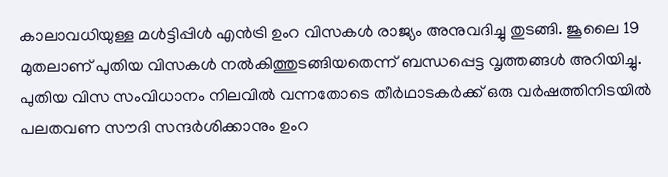കാലാവധിയുള്ള മൾട്ടിപ്പിൾ എൻട്രി ഉംറ വിസകൾ രാജ്യം അനുവദിച്ചു തുടങ്ങി. ജൂലൈ 19 മുതലാണ് പുതിയ വിസകൾ നൽകിത്തുടങ്ങിയതെന്ന് ബന്ധപ്പെട്ട വൃത്തങ്ങൾ അറിയിച്ചു. പുതിയ വിസ സംവിധാനം നിലവിൽ വന്നതോടെ തീർഥാടകർക്ക് ഒരു വർഷത്തിനിടയിൽ പലതവണ സൗദി സന്ദർശിക്കാനും ഉംറ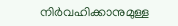നിർവഹിക്കാനുമുള്ള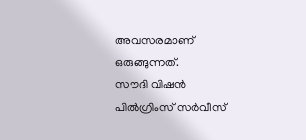അവസരമാണ് ഒരുങ്ങുന്നത്.
സൗദി വിഷൻ പിൽഗ്രിംസ് സർവീസ്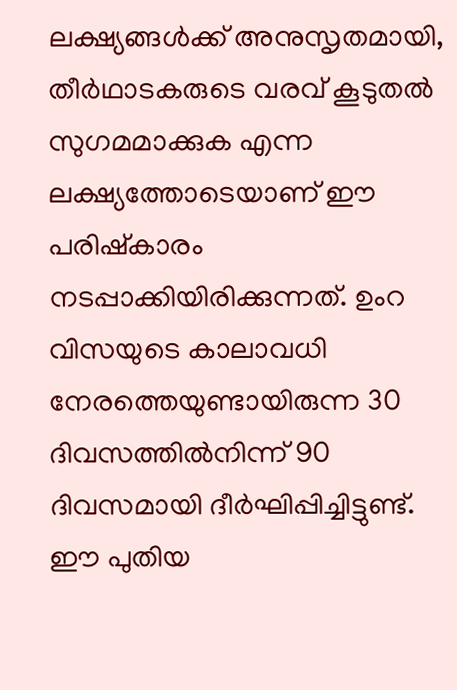ലക്ഷ്യങ്ങൾക്ക് അനുസൃതമായി, തീർഥാടകരുടെ വരവ് കൂടുതൽ സുഗമമാക്കുക എന്ന ലക്ഷ്യത്തോടെയാണ് ഈ പരിഷ്കാരം നടപ്പാക്കിയിരിക്കുന്നത്. ഉംറ വിസയുടെ കാലാവധി നേരത്തെയുണ്ടായിരുന്ന 30 ദിവസത്തിൽനിന്ന് 90 ദിവസമായി ദീർഘിപ്പിച്ചിട്ടുണ്ട്. ഈ പുതിയ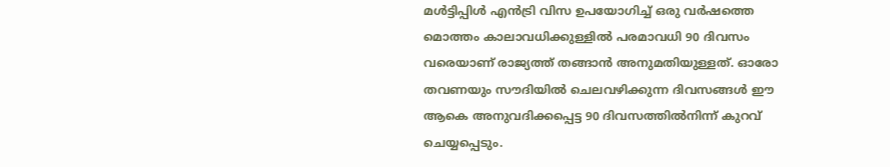മൾട്ടിപ്പിൾ എൻട്രി വിസ ഉപയോഗിച്ച് ഒരു വർഷത്തെ മൊത്തം കാലാവധിക്കുള്ളിൽ പരമാവധി 90 ദിവസം വരെയാണ് രാജ്യത്ത് തങ്ങാൻ അനുമതിയുള്ളത്. ഓരോ തവണയും സൗദിയിൽ ചെലവഴിക്കുന്ന ദിവസങ്ങൾ ഈ ആകെ അനുവദിക്കപ്പെട്ട 90 ദിവസത്തിൽനിന്ന് കുറവ് ചെയ്യപ്പെടും.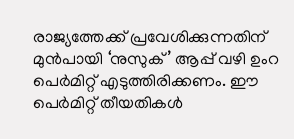രാജ്യത്തേക്ക് പ്രവേശിക്കുന്നതിന് മുൻപായി ‘നുസുക്’ ആപ്പ് വഴി ഉംറ പെർമിറ്റ് എടുത്തിരിക്കണം. ഈ പെർമിറ്റ് തീയതികൾ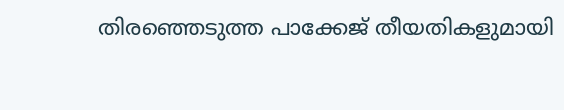തിരഞ്ഞെടുത്ത പാക്കേജ് തീയതികളുമായി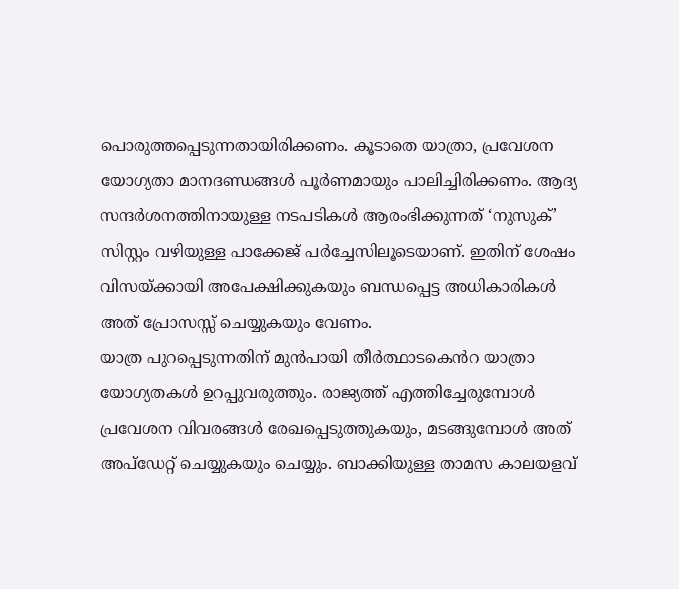പൊരുത്തപ്പെടുന്നതായിരിക്കണം. കൂടാതെ യാത്രാ, പ്രവേശന യോഗ്യതാ മാനദണ്ഡങ്ങൾ പൂർണമായും പാലിച്ചിരിക്കണം. ആദ്യ സന്ദർശനത്തിനായുള്ള നടപടികൾ ആരംഭിക്കുന്നത് ‘നുസുക്’ സിസ്റ്റം വഴിയുള്ള പാക്കേജ് പർച്ചേസിലൂടെയാണ്. ഇതിന് ശേഷം വിസയ്ക്കായി അപേക്ഷിക്കുകയും ബന്ധപ്പെട്ട അധികാരികൾ അത് പ്രോസസ്സ് ചെയ്യുകയും വേണം.
യാത്ര പുറപ്പെടുന്നതിന് മുൻപായി തീർത്ഥാടകെൻറ യാത്രാ യോഗ്യതകൾ ഉറപ്പുവരുത്തും. രാജ്യത്ത് എത്തിച്ചേരുമ്പോൾ പ്രവേശന വിവരങ്ങൾ രേഖപ്പെടുത്തുകയും, മടങ്ങുമ്പോൾ അത് അപ്ഡേറ്റ് ചെയ്യുകയും ചെയ്യും. ബാക്കിയുള്ള താമസ കാലയളവ്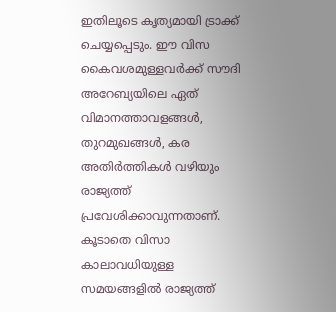ഇതിലൂടെ കൃത്യമായി ട്രാക്ക് ചെയ്യപ്പെടും. ഈ വിസ കൈവശമുള്ളവർക്ക് സൗദി അറേബ്യയിലെ ഏത് വിമാനത്താവളങ്ങൾ, തുറമുഖങ്ങൾ, കര അതിർത്തികൾ വഴിയും രാജ്യത്ത് പ്രവേശിക്കാവുന്നതാണ്. കൂടാതെ വിസാ കാലാവധിയുള്ള സമയങ്ങളിൽ രാജ്യത്ത്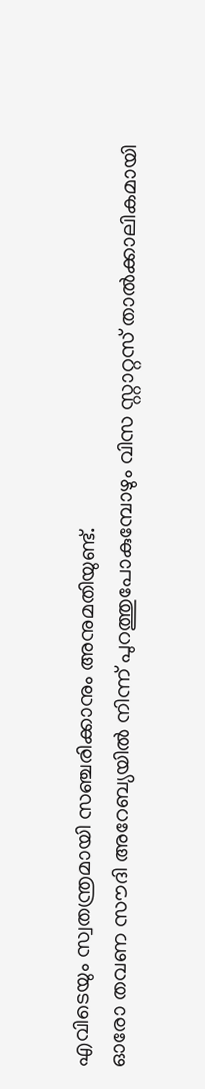എവിടെയും സ്വതന്ത്രമായി സഞ്ചരിക്കാനും അനുമതിയുണ്ട്.
ഓരോ തവണ സൗദി അറേബ്യയിൽ നിന്ന് പുറത്തുപോകുമ്പോഴും വിസ സ്റ്റാറ്റസ് താൽക്കാലികമായി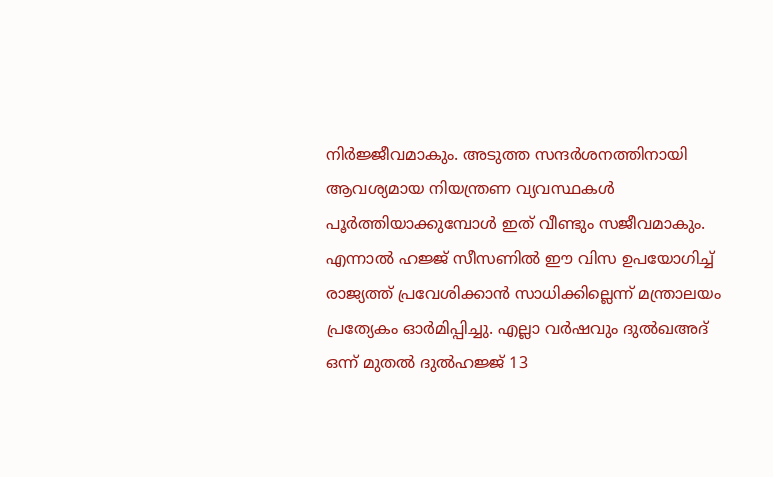നിർജ്ജീവമാകും. അടുത്ത സന്ദർശനത്തിനായി ആവശ്യമായ നിയന്ത്രണ വ്യവസ്ഥകൾ പൂർത്തിയാക്കുമ്പോൾ ഇത് വീണ്ടും സജീവമാകും. എന്നാൽ ഹജ്ജ് സീസണിൽ ഈ വിസ ഉപയോഗിച്ച് രാജ്യത്ത് പ്രവേശിക്കാൻ സാധിക്കില്ലെന്ന് മന്ത്രാലയം പ്രത്യേകം ഓർമിപ്പിച്ചു. എല്ലാ വർഷവും ദുൽഖഅദ് ഒന്ന് മുതൽ ദുൽഹജ്ജ് 13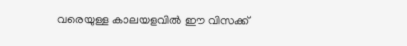വരെയുള്ള കാലയളവിൽ ഈ വിസക്ക്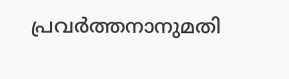പ്രവർത്തനാനുമതി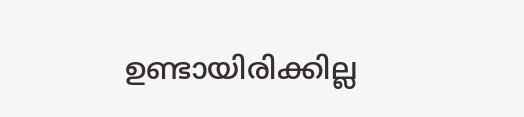ഉണ്ടായിരിക്കില്ല